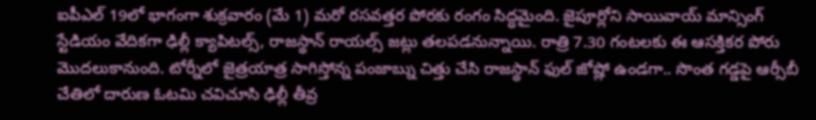ఐపీఎల్ 19లో భాగంగా శుక్రవారం (మే 1) మరో రసవత్తర పోరకు రంగం సిద్ధమైంది. జైపూర్లోని సాయివాయ్ మాన్సింగ్ స్టేడియం వేదికగా ఢిల్లీ క్యాపిటల్స్, రాజస్థాన్ రాయల్స్ జట్లు తలపడనున్నాయి. రాత్రి 7.30 గంటలకు ఈ ఆసక్తికర పోరు మొదలుకానుంది. టోర్నీలో జైత్రయాత్ర సాగిస్తోన్న పంజాబ్ను చిత్తు చేసి రాజస్థాన్ ఫుల్ జోష్లో ఉండగా.. సొంత గడ్డపై ఆర్సీబీ చేతిలో దారుణ ఓటమి చవిచూసి ఢిల్లీ తీవ్ర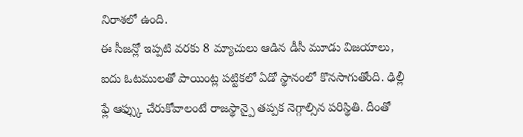నిరాశలో ఉంది.
ఈ సీజన్లో ఇప్పటి వరకు 8 మ్యాచులు ఆడిన డీసీ మూడు విజయాలు, ఐదు ఓటములతో పాయింట్ల పట్టికలో ఏడో స్థానంలో కొనసాగుతోంది. ఢిల్లీ ఫ్లే ఆఫ్స్కు చేరుకోవాలంటే రాజస్థాన్పై తప్పక నెగ్గాల్సిన పరిస్థితి. దీంతో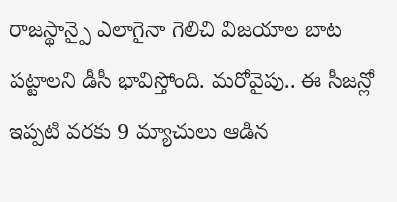రాజస్థాన్పై ఎలాగైనా గెలిచి విజయాల బాట పట్టాలని డీసీ భావిస్తోంది. మరోవైపు.. ఈ సీజన్లో ఇప్పటి వరకు 9 మ్యాచులు ఆడిన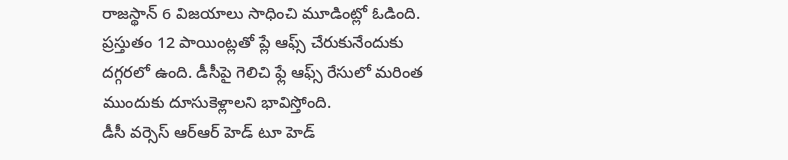రాజస్థాన్ 6 విజయాలు సాధించి మూడింట్లో ఓడింది. ప్రస్తుతం 12 పాయింట్లతో ప్లే ఆఫ్స్ చేరుకునేందుకు దగ్గరలో ఉంది. డీసీపై గెలిచి ఫ్లే ఆఫ్స్ రేసులో మరింత ముందుకు దూసుకెళ్లాలని భావిస్తోంది.
డీసీ వర్సెస్ ఆర్ఆర్ హెడ్ టూ హెడ్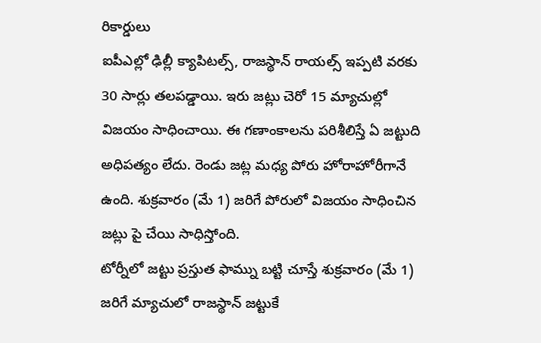రికార్డులు
ఐపీఎల్లో ఢిల్లీ క్యాపిటల్స్, రాజస్థాన్ రాయల్స్ ఇప్పటి వరకు 30 సార్లు తలపడ్డాయి. ఇరు జట్లు చెరో 15 మ్యాచుల్లో విజయం సాధించాయి. ఈ గణాంకాలను పరిశీలిస్తే ఏ జట్టుది అధిపత్యం లేదు. రెండు జట్ల మధ్య పోరు హోరాహోరీగానే ఉంది. శుక్రవారం (మే 1) జరిగే పోరులో విజయం సాధించిన జట్లు పై చేయి సాధిస్తోంది.
టోర్నీలో జట్టు ప్రస్తుత ఫామ్ను బట్టి చూస్తే శుక్రవారం (మే 1) జరిగే మ్యాచులో రాజస్థాన్ జట్టుకే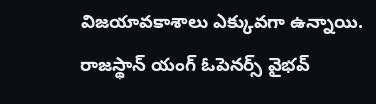విజయావకాశాలు ఎక్కువగా ఉన్నాయి. రాజస్థాన్ యంగ్ ఓపెనర్స్ వైభవ్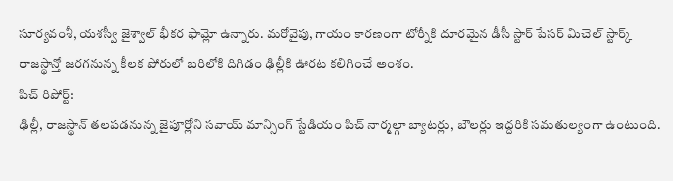సూర్యవంశీ, యశస్వీ జైశ్వాల్ భీకర ఫామ్లో ఉన్నారు. మరోవైపు, గాయం కారణంగా టోర్నీకి దూరమైన డీసీ స్టార్ పేసర్ మిచెల్ స్టార్క్ రాజస్థాన్తో జరగనున్న కీలక పోరులో బరిలోకి దిగిడం ఢిల్లీకి ఊరట కలిగించే అంశం.
పిచ్ రిపోర్ట్:
ఢిల్లీ, రాజస్థాన్ తలపడనున్న జైపూర్లోని సవాయ్ మాన్సింగ్ స్టేడియం పిచ్ నార్మల్గా బ్యాటర్లు, బౌలర్లు ఇద్దరికి సమతుల్యంగా ఉంటుంది.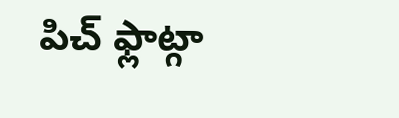పిచ్ ఫ్లాట్గా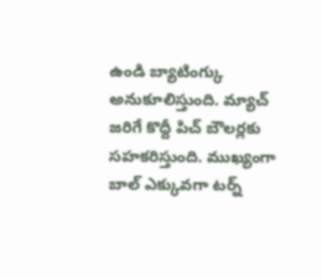ఉండి బ్యాటింగ్కు అనుకూలిస్తుంది. మ్యాచ్ జరిగే కొద్దీ పిచ్ బౌలర్లకు సహకరిస్తుంది. ముఖ్యంగా బాల్ ఎక్కువగా టర్న్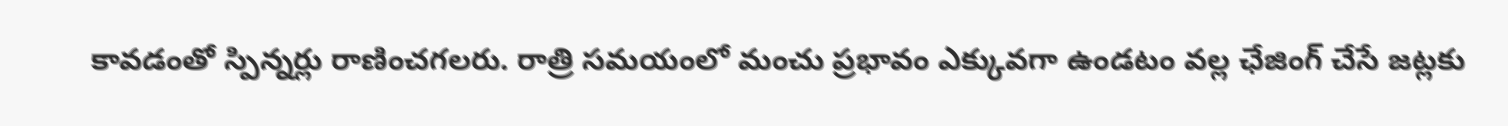కావడంతో స్పిన్నర్లు రాణించగలరు. రాత్రి సమయంలో మంచు ప్రభావం ఎక్కువగా ఉండటం వల్ల ఛేజింగ్ చేసే జట్లకు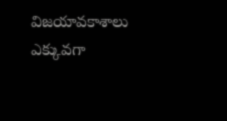విజయావకాశాలు ఎక్కువగా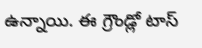ఉన్నాయి. ఈ గ్రౌండ్లో టాస్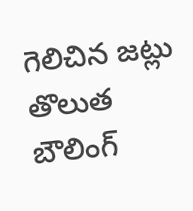గెలిచిన జట్లు తొలుత బౌలింగ్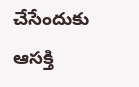చేసేందుకు ఆసక్తి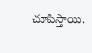చూపిస్తాయి.